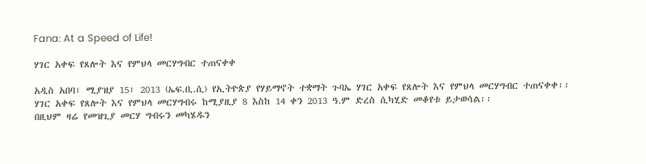Fana: At a Speed of Life!

ሃገር አቀፍ የጸሎት እና የምህላ መርሃግብር ተጠናቀቀ

አዲስ አበባ፣ ሚያዝያ 15፣ 2013 (ኤፍ.ቢ.ሲ) የኢትዮጵያ የሃይማኖት ተቋማት ጉባኤ ሃገር አቀፍ የጸሎት እና የምህላ መርሃግብር ተጠናቀቀ፡፡
ሃገር አቀፍ የጸሎት እና የምህላ መርሃግብሩ ከሚያዚያ 8 እስከ 14 ቀን 2013 ዓ.ም ድረስ ሲካሂድ መቆየቱ ይታወሳል፡፡
በዚህም ዛሬ የመዝጊያ መርሃ ግብሩን መካሄዱን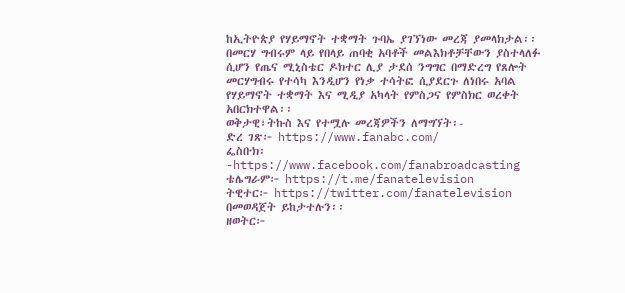ከኢትዮጵያ የሃይማኖት ተቋማት ጉባኤ ያገኘነው መረጃ ያመላክታል፡፡
በመርሃ ግብሩም ላይ የበላይ ጠባቂ አባቶች መልእክቶቻቸውን ያስተላለፉ ሲሆን የጤና ሚኒስቴር ዶክተር ሊያ ታደሰ ንግግር በማድረግ የጸሎት መርሃግብሩ የተሳካ እንዲሆን የነቃ ተሳትፎ ሲያደርጉ ለነበሩ አባል የሃይማኖት ተቋማት እና ሚዲያ አካላት የምስጋና የምስክር ወረቀት አበርክተዋል፡፡
ወቅታዊ፣ትኩስ እና የተሟሉ መረጃዎችን ለማግኘት፡-
ድረ ገጽ፦ https://www.fanabc.com/
ፌስቡክ፡-https://www.facebook.com/fanabroadcasting
ቴሌግራም፦ https://t.me/fanatelevision
ትዊተር፦ https://twitter.com/fanatelevision በመወዳጀት ይከታተሉን፡፡
ዘወትር፦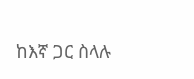ከእኛ ጋር ስላሉ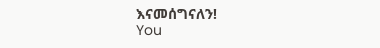እናመሰግናለን!
You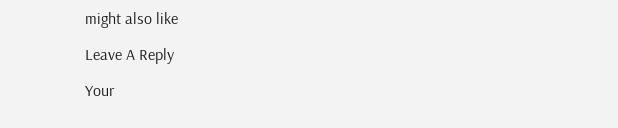might also like

Leave A Reply

Your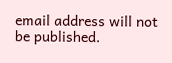email address will not be published.